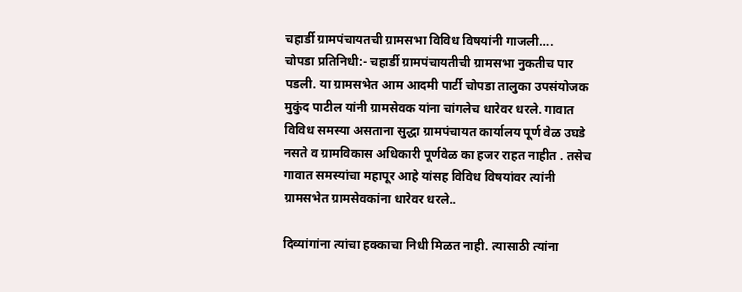चहार्डी ग्रामपंचायतची ग्रामसभा विविध विषयांनी गाजली….
चोपडा प्रतिनिधी:- चहार्डी ग्रामपंचायतीची ग्रामसभा नुकतीच पार पडली. या ग्रामसभेत आम आदमी पार्टी चोपडा तालुका उपसंयोजक मुकुंद पाटील यांनी ग्रामसेवक यांना चांगलेच धारेवर धरले. गावात विविध समस्या असताना सुद्धा ग्रामपंचायत कार्यालय पूर्ण वेळ उघडे नसते व ग्रामविकास अधिकारी पूर्णवेळ का हजर राहत नाहीत . तसेच गावात समस्यांचा महापूर आहे यांसह विविध विषयांवर त्यांनी ग्रामसभेत ग्रामसेवकांना धारेवर धरले..

दिव्यांगांना त्यांचा हक्काचा निधी मिळत नाही. त्यासाठी त्यांना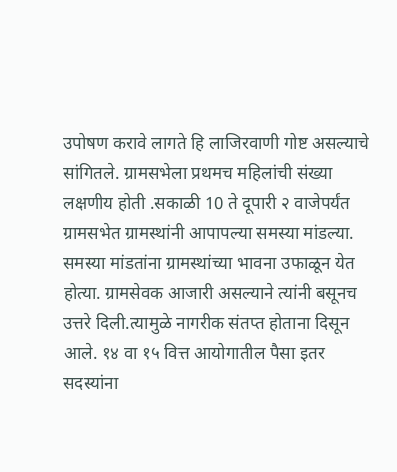उपोषण करावे लागते हि लाजिरवाणी गोष्ट असल्याचे सांगितले. ग्रामसभेला प्रथमच महिलांची संख्या लक्षणीय होती .सकाळी 10 ते दूपारी २ वाजेपर्यंत ग्रामसभेत ग्रामस्थांनी आपापल्या समस्या मांडल्या. समस्या मांडतांना ग्रामस्थांच्या भावना उफाळून येत होत्या. ग्रामसेवक आजारी असल्याने त्यांनी बसूनच उत्तरे दिली.त्यामुळे नागरीक संतप्त होताना दिसून आले. १४ वा १५ वित्त आयोगातील पैसा इतर सदस्यांना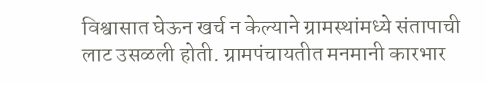विश्वासात घेऊन खर्च न केल्याने ग्रामस्थांमध्ये संतापाची लाट उसळली होती. ग्रामपंचायतीत मनमानी कारभार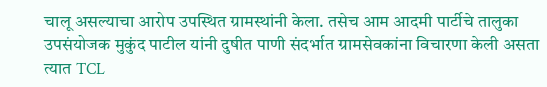चालू असल्याचा आरोप उपस्थित ग्रामस्थांनी केला. तसेच आम आदमी पार्टीचे तालुका उपसंयोजक मुकुंद पाटील यांनी दुषीत पाणी संदर्भात ग्रामसेवकांना विचारणा केली असता त्यात TCL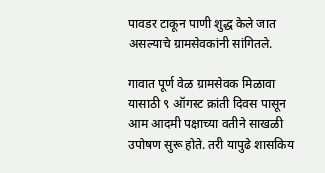पावडर टाकून पाणी शुद्ध केले जात असल्याचे ग्रामसेवकांनी सांगितले.

गावात पूर्ण वेळ ग्रामसेवक मिळावा यासाठी ९ ऑगस्ट क्रांती दिवस पासून आम आदमी पक्षाच्या वतीने साखळी उपोषण सुरू होते. तरी यापुढे शासकिय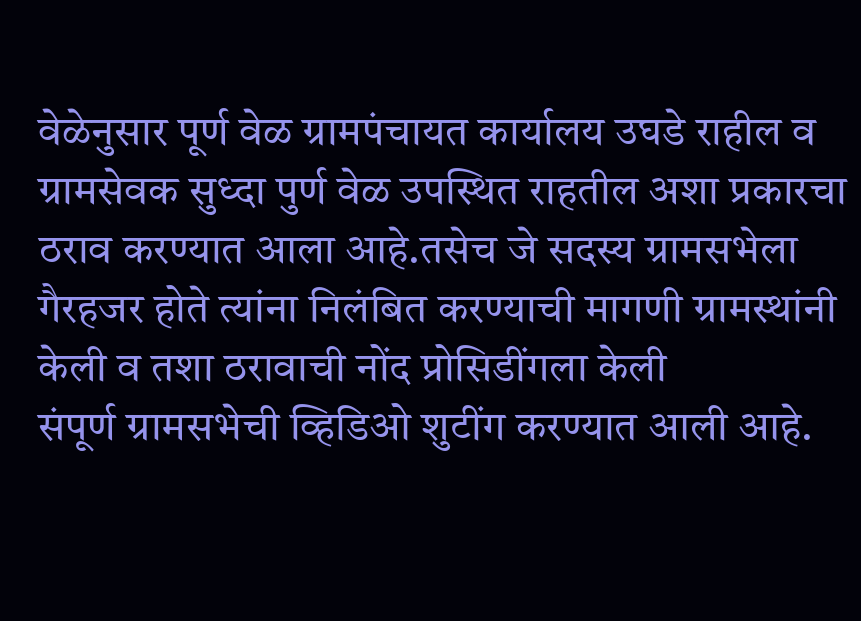वेळेनुसार पूर्ण वेळ ग्रामपंचायत कार्यालय उघडे राहील व ग्रामसेवक सुध्दा पुर्ण वेळ उपस्थित राहतील अशा प्रकारचा ठराव करण्यात आला आहे.तसेच जे सदस्य ग्रामसभेला गैरहजर होते त्यांना निलंबित करण्याची मागणी ग्रामस्थांनी केली व तशा ठरावाची नोंद प्रोसिडींगला केली
संपूर्ण ग्रामसभेची व्हिडिओ शुटींग करण्यात आली आहे.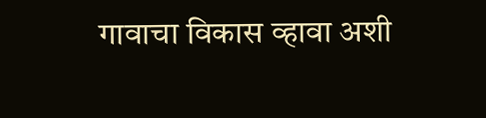गावाचा विकास व्हावा अशी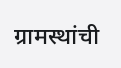ग्रामस्थांची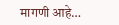मागणी आहे…